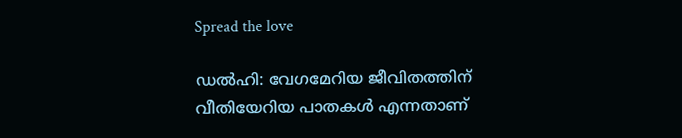Spread the love

ഡല്‍ഹി: വേഗമേറിയ ജീവിതത്തിന് വീതിയേറിയ പാതകള്‍ എന്നതാണ്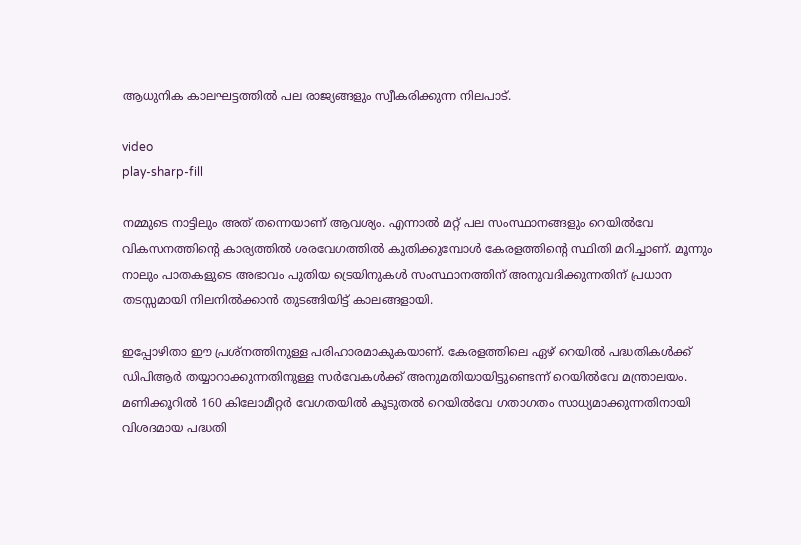ആധുനിക കാലഘട്ടത്തില്‍ പല രാജ്യങ്ങളും സ്വീകരിക്കുന്ന നിലപാട്.

video
play-sharp-fill

നമ്മുടെ നാട്ടിലും അത് തന്നെയാണ് ആവശ്യം. എന്നാല്‍ മറ്റ് പല സംസ്ഥാനങ്ങളും റെയില്‍വേ വികസനത്തിന്റെ കാര്യത്തില്‍ ശരവേഗത്തില്‍ കുതിക്കുമ്പോള്‍ കേരളത്തിന്റെ സ്ഥിതി മറിച്ചാണ്. മൂന്നും നാലും പാതകളുടെ അഭാവം പുതിയ ട്രെയിനുകള്‍ സംസ്ഥാനത്തിന് അനുവദിക്കുന്നതിന് പ്രധാന തടസ്സമായി നിലനില്‍ക്കാന്‍ തുടങ്ങിയിട്ട് കാലങ്ങളായി.

ഇപ്പോഴിതാ ഈ പ്രശ്നത്തിനുള്ള പരിഹാരമാകുകയാണ്. കേരളത്തിലെ ഏഴ് റെയില്‍ പദ്ധതികള്‍ക്ക് ഡിപിആര്‍ തയ്യാറാക്കുന്നതിനുള്ള സര്‍വേകള്‍ക്ക് അനുമതിയായിട്ടുണ്ടെന്ന് റെയില്‍വേ മന്ത്രാലയം. മണിക്കൂറില്‍ 160 കിലോമീറ്റര്‍ വേഗതയില്‍ കൂടുതല്‍ റെയില്‍വേ ഗതാഗതം സാധ്യമാക്കുന്നതിനായി വിശദമായ പദ്ധതി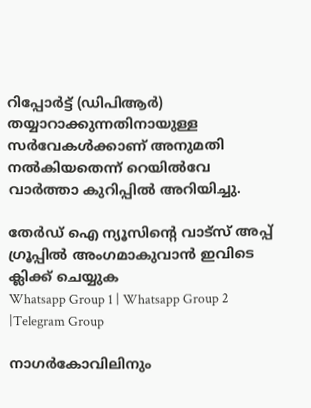റിപ്പോര്‍ട്ട് (ഡിപിആര്‍) തയ്യാറാക്കുന്നതിനായുള്ള സര്‍വേകള്‍ക്കാണ് അനുമതി നല്‍കിയതെന്ന് റെയില്‍വേ വാര്‍ത്താ കുറിപ്പില്‍ അറിയിച്ചു.

തേർഡ് ഐ ന്യൂസിന്റെ വാട്സ് അപ്പ് ഗ്രൂപ്പിൽ അംഗമാകുവാൻ ഇവിടെ ക്ലിക്ക് ചെയ്യുക
Whatsapp Group 1 | Whatsapp Group 2 |Telegram Group

നാഗര്‍കോവിലിനും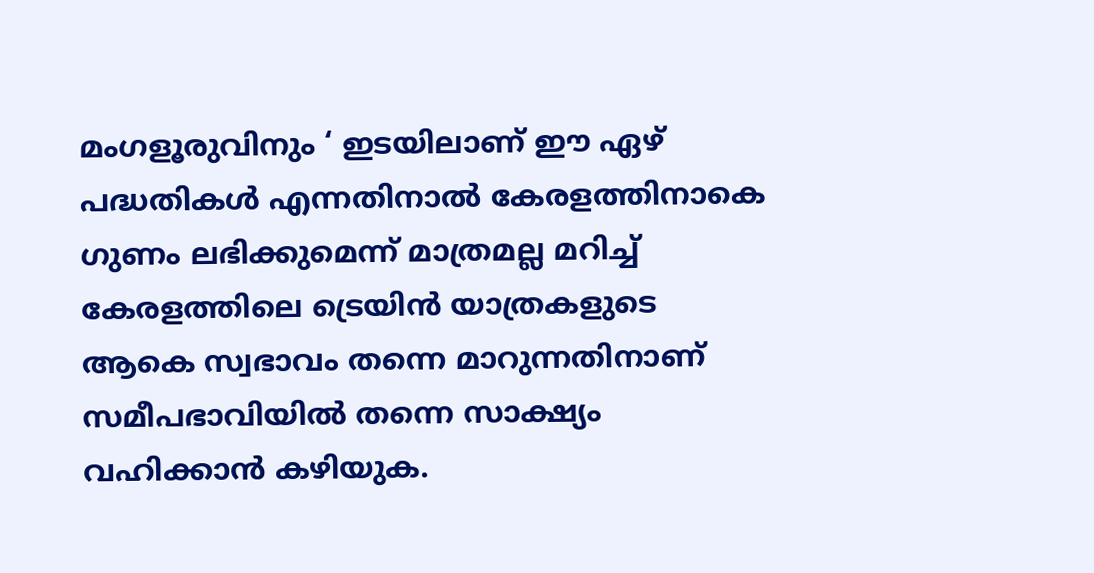മംഗളൂരുവിനും ‘ ഇടയിലാണ് ഈ ഏഴ് പദ്ധതികള്‍ എന്നതിനാല്‍ കേരളത്തിനാകെ ഗുണം ലഭിക്കുമെന്ന് മാത്രമല്ല മറിച്ച്‌ കേരളത്തിലെ ട്രെയിന്‍ യാത്രകളുടെ ആകെ സ്വഭാവം തന്നെ മാറുന്നതിനാണ് സമീപഭാവിയില്‍ തന്നെ സാക്ഷ്യം വഹിക്കാന്‍ കഴിയുക.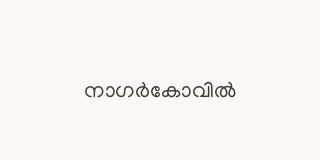നാഗര്‍കോവില്‍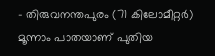– തിരുവനന്തപുരം (71 കിലോമീറ്റര്‍) മൂന്നാം പാതയാണ് പുതിയ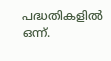പദ്ധതികളില്‍ ഒന്ന്.